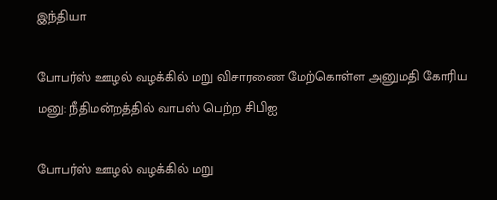இந்தியா

போபர்ஸ் ஊழல் வழக்கில் மறு விசாரணை மேற்கொள்ள அனுமதி கோரிய மனு: நீதிமன்றத்தில் வாபஸ் பெற்ற சிபிஐ

போபர்ஸ் ஊழல் வழக்கில் மறு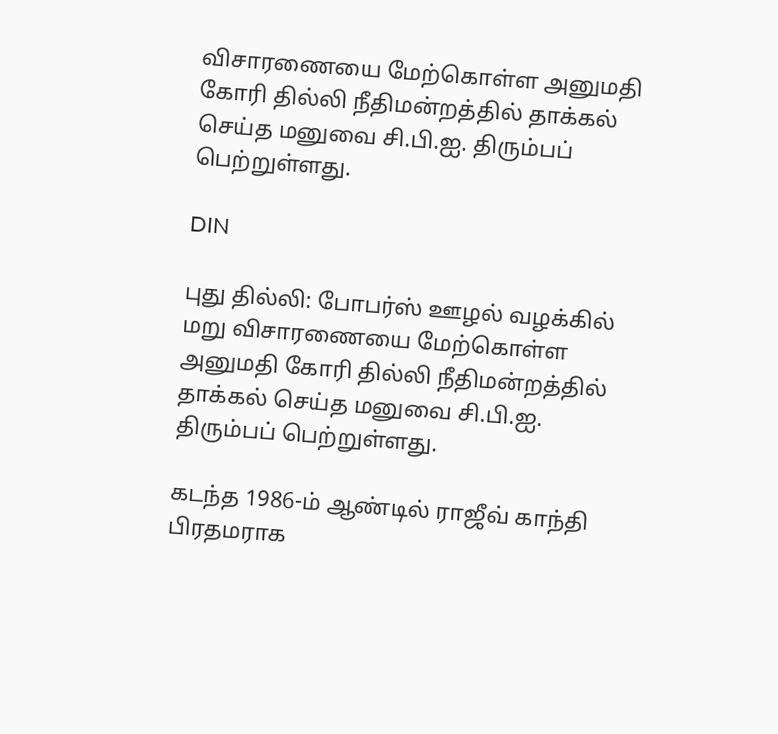விசாரணையை மேற்கொள்ள அனுமதி கோரி தில்லி நீதிமன்றத்தில் தாக்கல் செய்த மனுவை சி.பி.ஐ. திரும்பப் பெற்றுள்ளது.

DIN

புது தில்லி: போபர்ஸ் ஊழல் வழக்கில் மறு விசாரணையை மேற்கொள்ள அனுமதி கோரி தில்லி நீதிமன்றத்தில் தாக்கல் செய்த மனுவை சி.பி.ஐ. திரும்பப் பெற்றுள்ளது.

கடந்த 1986-ம் ஆண்டில் ராஜீவ் காந்தி பிரதமராக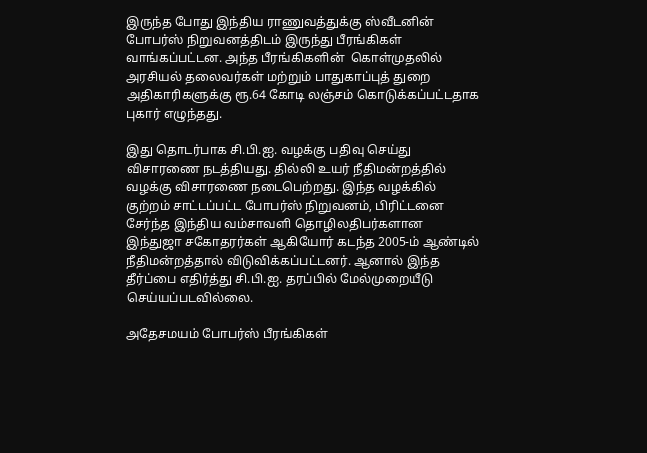இருந்த போது இந்திய ராணுவத்துக்கு ஸ்வீடனின் போபர்ஸ் நிறுவனத்திடம் இருந்து பீரங்கிகள் வாங்கப்பட்டன. அந்த பீரங்கிகளின்  கொள்முதலில் அரசியல் தலைவர்கள் மற்றும் பாதுகாப்புத் துறை அதிகாரிகளுக்கு ரூ.64 கோடி லஞ்சம் கொடுக்கப்பட்டதாக புகார் எழுந்தது.

இது தொடர்பாக சி.பி.ஐ. வழக்கு பதிவு செய்து விசாரணை நடத்தியது. தில்லி உயர் நீதிமன்றத்தில் வழக்கு விசாரணை நடைபெற்றது. இந்த வழக்கில் குற்றம் சாட்டப்பட்ட போபர்ஸ் நிறுவனம், பிரிட்டனை சேர்ந்த இந்திய வம்சாவளி தொழிலதிபர்களான இந்துஜா சகோதரர்கள் ஆகியோர் கடந்த 2005-ம் ஆண்டில் நீதிமன்றத்தால் விடுவிக்கப்பட்டனர். ஆனால் இந்த தீர்ப்பை எதிர்த்து சி.பி.ஐ. தரப்பில் மேல்முறையீடு செய்யப்படவில்லை.

அதேசமயம் போபர்ஸ் பீரங்கிகள்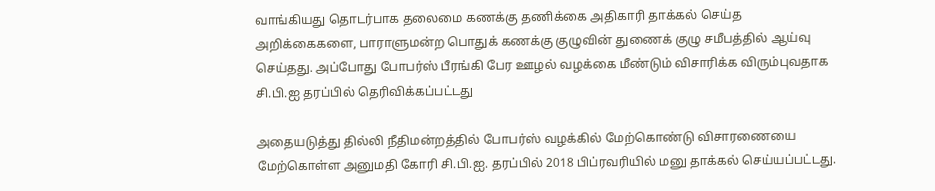வாங்கியது தொடர்பாக தலைமை கணக்கு தணிக்கை அதிகாரி தாக்கல் செய்த அறிக்கைகளை, பாராளுமன்ற பொதுக் கணக்கு குழுவின் துணைக் குழு சமீபத்தில் ஆய்வு செய்தது. அப்போது போபர்ஸ் பீரங்கி பேர ஊழல் வழக்கை மீண்டும் விசாரிக்க விரும்புவதாக சி.பி.ஐ தரப்பில் தெரிவிக்கப்பட்டது

அதையடுத்து தில்லி நீதிமன்றத்தில் போபர்ஸ் வழக்கில் மேற்கொண்டு விசாரணையை மேற்கொள்ள அனுமதி கோரி சி.பி.ஐ. தரப்பில் 2018 பிப்ரவரியில் மனு தாக்கல் செய்யப்பட்டது.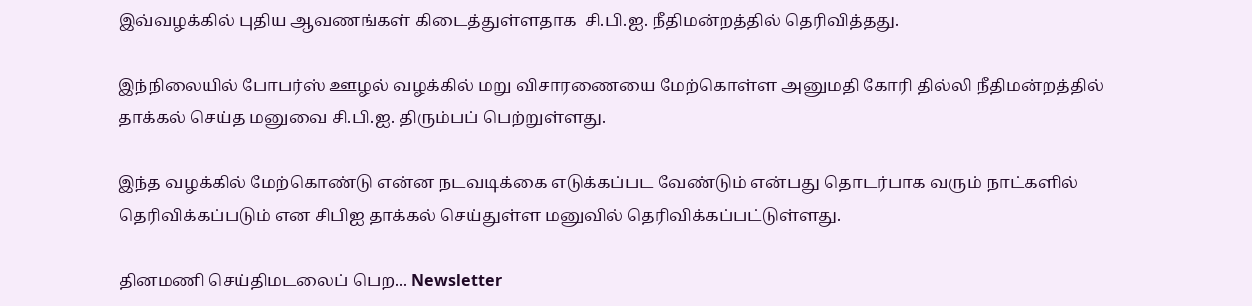இவ்வழக்கில் புதிய ஆவணங்கள் கிடைத்துள்ளதாக  சி.பி.ஐ. நீதிமன்றத்தில் தெரிவித்தது.

இந்நிலையில் போபர்ஸ் ஊழல் வழக்கில் மறு விசாரணையை மேற்கொள்ள அனுமதி கோரி தில்லி நீதிமன்றத்தில் தாக்கல் செய்த மனுவை சி.பி.ஐ. திரும்பப் பெற்றுள்ளது.

இந்த வழக்கில் மேற்கொண்டு என்ன நடவடிக்கை எடுக்கப்பட வேண்டும் என்பது தொடர்பாக வரும் நாட்களில் தெரிவிக்கப்படும் என சிபிஐ தாக்கல் செய்துள்ள மனுவில் தெரிவிக்கப்பட்டுள்ளது.

தினமணி செய்திமடலைப் பெற... Newsletter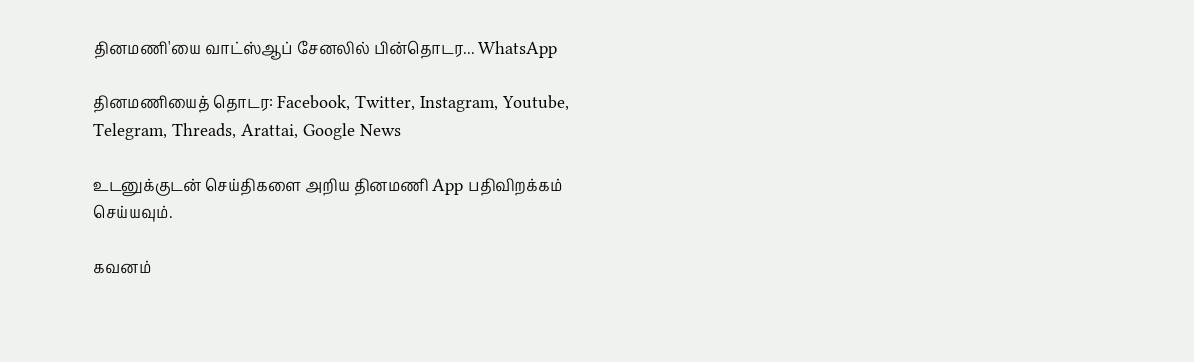தினமணி'யை வாட்ஸ்ஆப் சேனலில் பின்தொடர... WhatsApp

தினமணியைத் தொடர: Facebook, Twitter, Instagram, Youtube, Telegram, Threads, Arattai, Google News

உடனுக்குடன் செய்திகளை அறிய தினமணி App பதிவிறக்கம் செய்யவும்.

கவனம்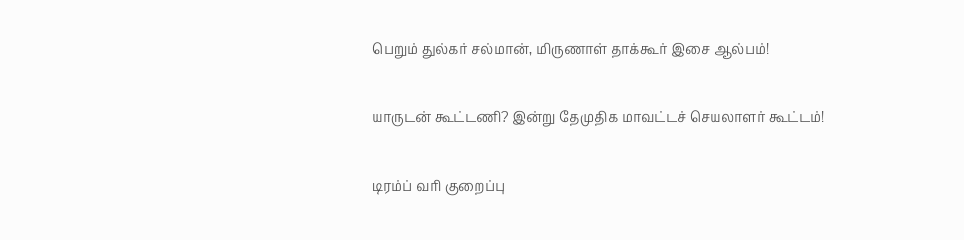பெறும் துல்கர் சல்மான், மிருணாள் தாக்கூர் இசை ஆல்பம்!

யாருடன் கூட்டணி? இன்று தேமுதிக மாவட்டச் செயலாளர் கூட்டம்!

டிரம்ப் வரி குறைப்பு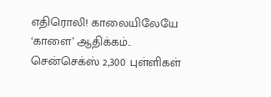எதிரொலி! காலையிலேயே ‘காளை’ ஆதிக்கம்.. சென்செக்ஸ் 2,300 புள்ளிகள்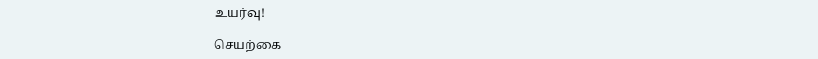உயர்வு!

செயற்கை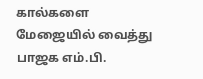கால்களை மேஜையில் வைத்து பாஜக எம்.பி.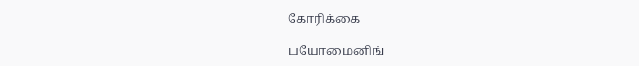கோரிக்கை

பயோமைனிங்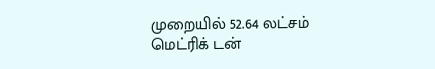முறையில் 52.64 லட்சம் மெட்ரிக் டன்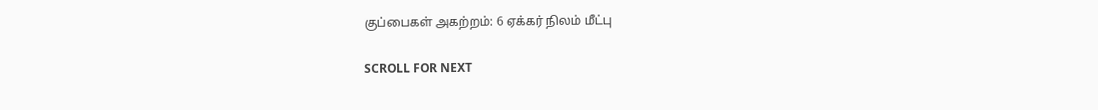குப்பைகள் அகற்றம்: 6 ஏக்கர் நிலம் மீட்பு

SCROLL FOR NEXT